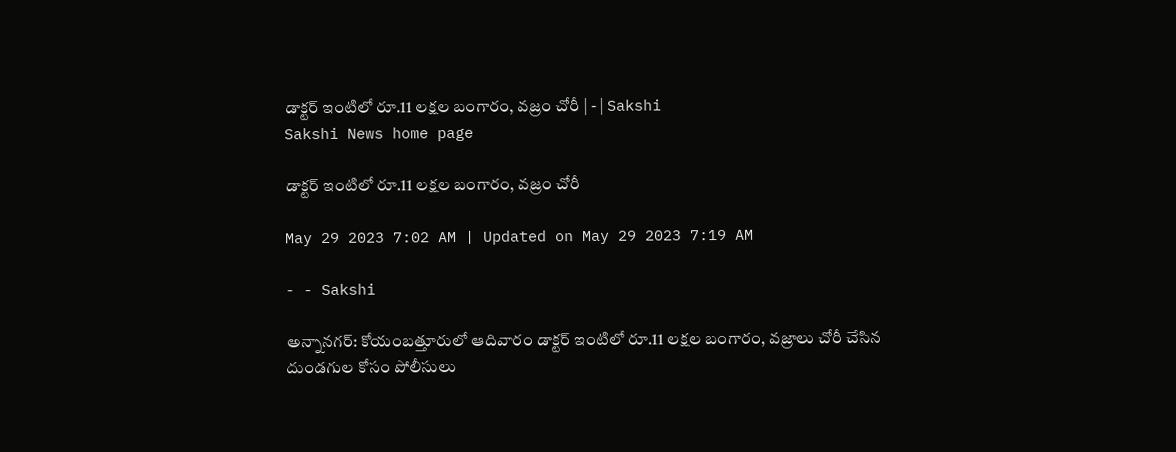డాక్టర్‌ ఇంటిలో రూ.11 లక్షల బంగారం, వజ్రం చోరీ | - | Sakshi
Sakshi News home page

డాక్టర్‌ ఇంటిలో రూ.11 లక్షల బంగారం, వజ్రం చోరీ

May 29 2023 7:02 AM | Updated on May 29 2023 7:19 AM

- - Sakshi

అన్నానగర్‌: కోయంబత్తూరులో ఆదివారం డాక్టర్‌ ఇంటిలో రూ.11 లక్షల బంగారం, వజ్రాలు చోరీ చేసిన దుండగుల కోసం పోలీసులు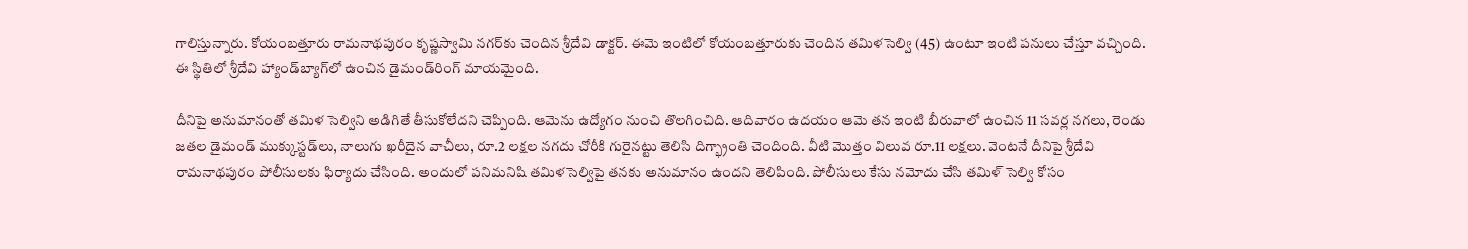గాలిస్తున్నారు. కోయంబత్తూరు రామనాథపురం కృష్ణస్వామి నగర్‌కు చెందిన శ్రీదేవి డాక్టర్‌. ఈమె ఇంటిలో కోయంబత్తూరుకు చెందిన తమిళసెల్వి (45) ఉంటూ ఇంటి పనులు చేస్తూ వచ్చింది. ఈ స్థితిలో శ్రీదేవి హ్యాండ్‌బ్యాగ్‌లో ఉంచిన డైమండ్‌రింగ్‌ మాయమైంది.

దీనిపై అనుమానంతో తమిళ సెల్విని అడిగితే తీసుకోలేదని చెప్పింది. ఆమెను ఉద్యోగం నుంచి తొలగించిది. ఆదివారం ఉదయం ఆమె తన ఇంటి బీరువాలో ఉంచిన 11 సవర్ల నగలు, రెండు జతల డైమండ్‌ ముక్కుస్టడ్‌లు, నాలుగు ఖరీదైన వాచీలు, రూ.2 లక్షల నగదు చోరీకి గురైనట్టు తెలిసి దిగ్భ్రాంతి చెందింది. వీటి మొత్తం విలువ రూ.11 లక్షలు. వెంటనే దీనిపై శ్రీదేవి రామనాథపురం పోలీసులకు ఫిర్యాదు చేసింది. అందులో పనిమనిషి తమిళసెల్విపై తనకు అనుమానం ఉందని తెలిపింది. పోలీసులు కేసు నమోదు చేసి తమిళ్‌ సెల్వి కోసం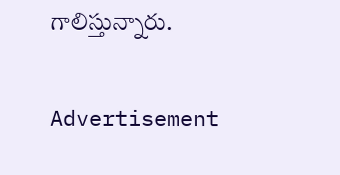గాలిస్తున్నారు.

Advertisement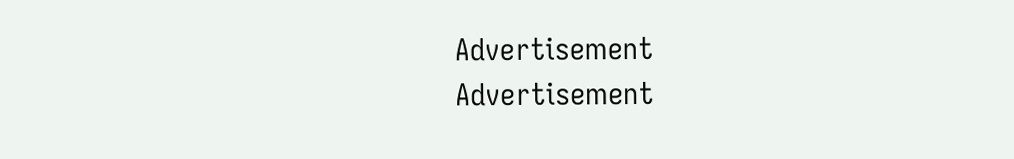Advertisement
Advertisement